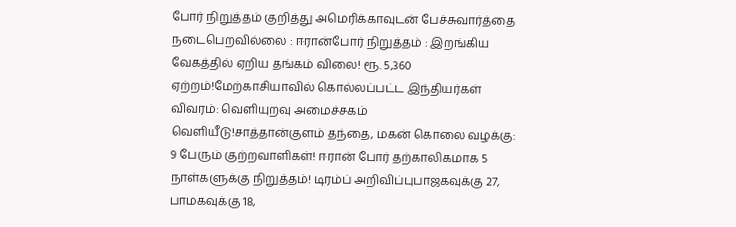போர் நிறுத்தம் குறித்து அமெரிக்காவுடன் பேச்சுவார்த்தை நடைபெறவில்லை : ஈரான்போர் நிறுத்தம் : இறங்கிய வேகத்தில் ஏறிய தங்கம் விலை! ரூ. 5,360 ஏற்றம்!மேற்காசியாவில் கொல்லப்பட்ட இந்தியர்கள் விவரம்: வெளியுறவு அமைச்சகம் வெளியீடு!சாத்தான்குளம் தந்தை, மகன் கொலை வழக்கு: 9 பேரும் குற்றவாளிகள்! ஈரான் போர் தற்காலிகமாக 5 நாள்களுக்கு நிறுத்தம்! டிரம்ப் அறிவிப்புபாஜகவுக்கு 27, பாமகவுக்கு 18,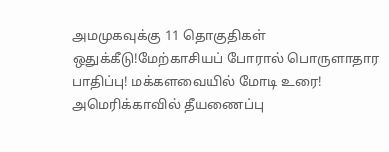அமமுகவுக்கு 11 தொகுதிகள் ஒதுக்கீடு!மேற்காசியப் போரால் பொருளாதார பாதிப்பு! மக்களவையில் மோடி உரை! அமெரிக்காவில் தீயணைப்பு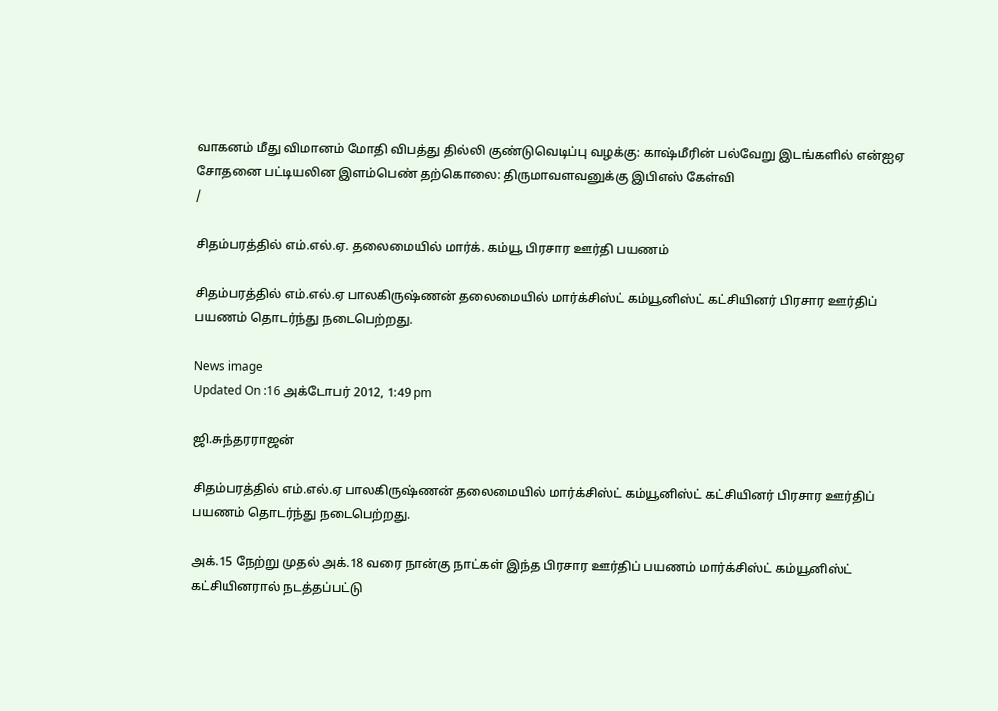வாகனம் மீது விமானம் மோதி விபத்து தில்லி குண்டுவெடிப்பு வழக்கு: காஷ்மீரின் பல்வேறு இடங்களில் என்ஐஏ சோதனை பட்டியலின இளம்பெண் தற்கொலை: திருமாவளவனுக்கு இபிஎஸ் கேள்வி
/

சிதம்பரத்தில் எம்.எல்.ஏ. தலைமையில் மார்க். கம்யூ பிரசார ஊர்தி பயணம்

சிதம்பரத்தில் எம்.எல்.ஏ பாலகிருஷ்ணன் தலைமையில் மார்க்சிஸ்ட் கம்யூனிஸ்ட் கட்சியினர் பிரசார ஊர்திப் பயணம் தொடர்ந்து நடைபெற்றது.

News image
Updated On :16 அக்டோபர் 2012, 1:49 pm

ஜி.சுந்தரராஜன்

சிதம்பரத்தில் எம்.எல்.ஏ பாலகிருஷ்ணன் தலைமையில் மார்க்சிஸ்ட் கம்யூனிஸ்ட் கட்சியினர் பிரசார ஊர்திப் பயணம் தொடர்ந்து நடைபெற்றது.

அக்.15 நேற்று முதல் அக்.18 வரை நான்கு நாட்கள் இந்த பிரசார ஊர்திப் பயணம் மார்க்சிஸ்ட் கம்யூனிஸ்ட் கட்சியினரால் நடத்தப்பட்டு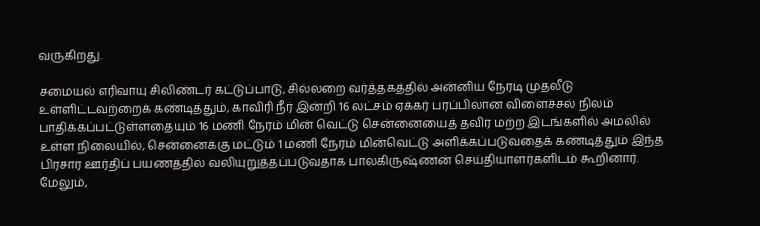வருகிறது.

சமையல் எரிவாயு சிலிண்டர் கட்டுப்பாடு, சில்லறை வர்த்தகத்தில் அன்னிய நேரடி முதலீடு உள்ளிட்டவற்றைக் கண்டித்தும், காவிரி நீர் இன்றி 16 லட்சம் ஏக்கர் பரப்பிலான விளைச்சல் நிலம் பாதிக்கப்பட்டுள்ளதையும் 16 மணி நேரம் மின் வெட்டு சென்னையைத் தவிர மற்ற இடங்களில் அமலில் உள்ள நிலையில், சென்னைக்கு மட்டும் 1 மணி நேரம் மின்வெட்டு அளிக்கப்படுவதைக் கண்டித்தும் இந்த பிரசார ஊர்திப் பயணத்தில் வலியுறுத்தப்படுவதாக பாலகிருஷ்ணன் செய்தியாளர்களிடம் கூறினார். மேலும்,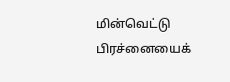மின்வெட்டு பிரச்னையைக்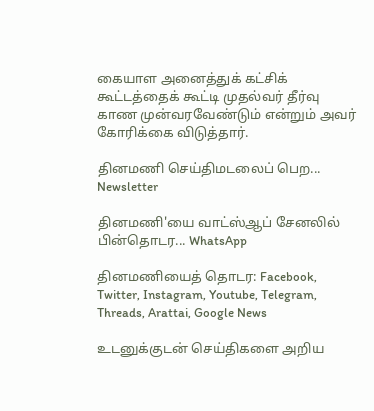கையாள அனைத்துக் கட்சிக் கூட்டத்தைக் கூட்டி முதல்வர் தீர்வு காண முன்வரவேண்டும் என்றும் அவர் கோரிக்கை விடுத்தார்.

தினமணி செய்திமடலைப் பெற... Newsletter

தினமணி'யை வாட்ஸ்ஆப் சேனலில் பின்தொடர... WhatsApp

தினமணியைத் தொடர: Facebook, Twitter, Instagram, Youtube, Telegram, Threads, Arattai, Google News

உடனுக்குடன் செய்திகளை அறிய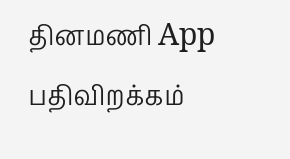தினமணி App பதிவிறக்கம்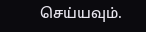செய்யவும்.